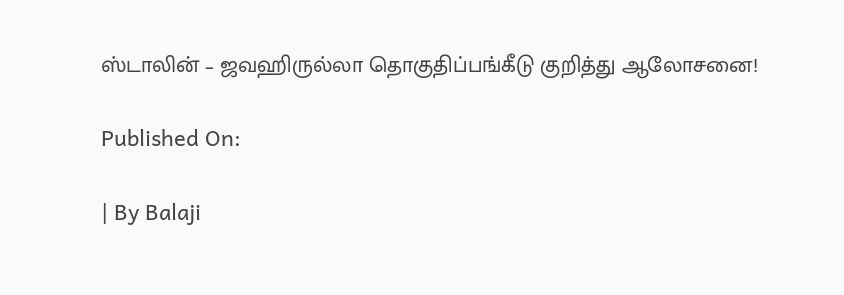ஸ்டாலின் – ஜவஹிருல்லா தொகுதிப்பங்கீடு குறித்து ஆலோசனை!

Published On:

| By Balaji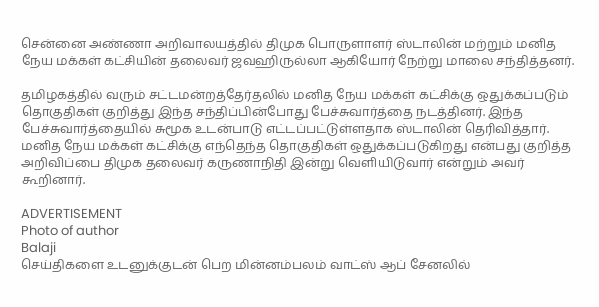சென்னை அண்ணா அறிவாலயத்தில் திமுக பொருளாளர் ஸ்டாலின் மற்றும் மனித நேய மக்கள் கட்சியின் தலைவர் ஜவஹிருல்லா ஆகியோர் நேற்று மாலை சந்தித்தனர்.

தமிழகத்தில் வரும் சட்டமன்றத்தேர்தலில் மனித நேய மக்கள் கட்சிக்கு ஒதுக்கப்படும் தொகுதிகள் குறித்து இந்த சந்திப்பின்போது பேச்சுவார்த்தை நடத்தினர். இந்த பேச்சுவார்த்தையில் சுமூக உடன்பாடு எட்டப்பட்டுள்ளதாக ஸ்டாலின் தெரிவித்தார். மனித நேய மக்கள் கட்சிக்கு எந்தெந்த தொகுதிகள் ஒதுக்கப்படுகிறது என்பது குறித்த அறிவிப்பை திமுக தலைவர் கருணாநிதி இன்று வெளியிடுவார் என்றும் அவர் கூறினார்.

ADVERTISEMENT
Photo of author
Balaji
செய்திகளை உடனுக்குடன் பெற மின்னம்பலம் வாட்ஸ் ஆப் சேனலில்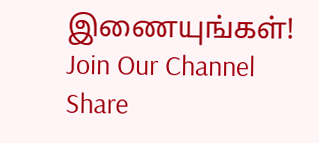இணையுங்கள்!
Join Our Channel
Share